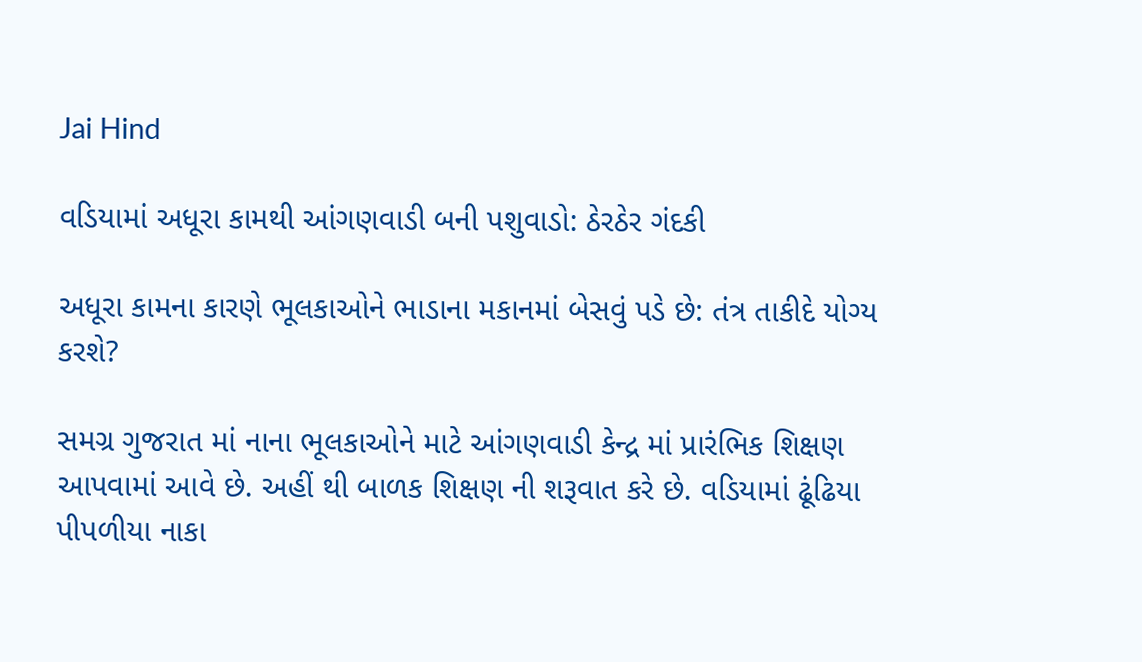Jai Hind

વડિયામાં અધૂરા કામથી આંગણવાડી બની પશુવાડો: ઠેરઠેર ગંદકી

અધૂરા કામના કારણે ભૂલકાઓને ભાડાના મકાનમાં બેસવું પડે છે: તંત્ર તાકીદે યોગ્ય કરશે?

સમગ્ર ગુજરાત માં નાના ભૂલકાઓને માટે આંગણવાડી કેન્દ્ર માં પ્રારંભિક શિક્ષણ આપવામાં આવે છે. અહીં થી બાળક શિક્ષણ ની શરૂવાત કરે છે. વડિયામાં ઢૂંઢિયા પીપળીયા નાકા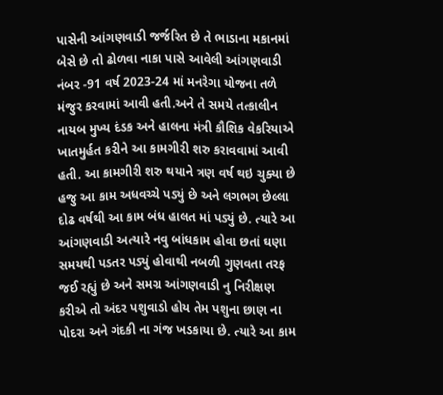પાસેની આંગણવાડી જર્જરિત છે તે ભાડાના મકાનમાં બેસે છે તો ઢોળવા નાકા પાસે આવેલી આંગણવાડી નંબર -91 વર્ષ 2023-24 માં મનરેગા યોજના તળે મંજુર કરવામાં આવી હતી.અને તે સમયે તત્કાલીન નાયબ મુખ્ય દંડક અને હાલના મંત્રી કૌશિક વેકરિયાએ ખાતમુર્હત કરીને આ કામગીરી શરુ કરાવવામાં આવી હતી. આ કામગીરી શરુ થયાને ત્રણ વર્ષ થઇ ચુક્યા છે હજુ આ કામ અધવચ્ચે પડ્યું છે અને લગભગ છેલ્લા દોઢ વર્ષથી આ કામ બંધ હાલત માં પડ્યું છે. ત્યારે આ આંગણવાડી અત્યારે નવુ બાંધકામ હોવા છતાં ઘણા સમયથી પડતર પડ્યું હોવાથી નબળી ગુણવતા તરફ જઈ રહ્યું છે અને સમગ્ર આંગણવાડી નુ નિરીક્ષણ કરીએ તો અંદર પશુવાડો હોય તેમ પશુના છાણ ના પોદરા અને ગંદકી ના ગંજ ખડકાયા છે. ત્યારે આ કામ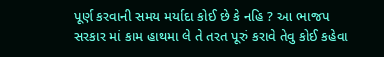પૂર્ણ કરવાની સમય મર્યાદા કોઈ છે કે નહિ ? આ ભાજપ સરકાર માં કામ હાથમા લે તે તરત પૂરું કરાવે તેવુ કોઈ કહેવા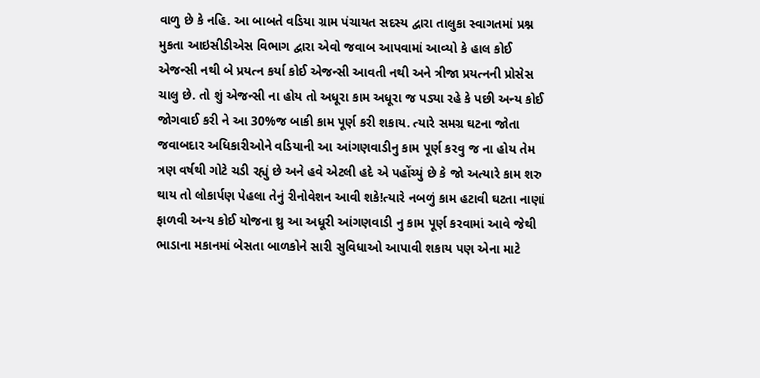વાળુ છે કે નહિ. આ બાબતે વડિયા ગ્રામ પંચાયત સદસ્ય દ્વારા તાલુકા સ્વાગતમાં પ્રશ્ન મુકતા આઇસીડીએસ વિભાગ દ્વારા એવો જવાબ આપવામાં આવ્યો કે હાલ કોઈ એજન્સી નથી બે પ્રયત્ન કર્યા કોઈ એજન્સી આવતી નથી અને ત્રીજા પ્રયત્નની પ્રોસેસ ચાલુ છે. તો શું એજન્સી ના હોય તો અધૂરા કામ અધૂરા જ પડ્યા રહે કે પછી અન્ય કોઈ જોગવાઈ કરી ને આ 30%જ બાકી કામ પૂર્ણ કરી શકાય. ત્યારે સમગ્ર ઘટના જોતા જવાબદાર અધિકારીઓને વડિયાની આ આંગણવાડીનુ કામ પૂર્ણ કરવુ જ ના હોય તેમ ત્રણ વર્ષથી ગોટે ચડી રહ્યું છે અને હવે એટલી હદે એ પહોંચ્યું છે કે જો અત્યારે કામ શરુ થાય તો લોકાર્પણ પેહલા તેનું રીનોવેશન આવી શકે!ત્યારે નબળું કામ હટાવી ઘટતા નાણાં ફાળવી અન્ય કોઈ યોજના થ્રુ આ અધૂરી આંગણવાડી નુ કામ પૂર્ણ કરવામાં આવે જેથી ભાડાના મકાનમાં બેસતા બાળકોને સારી સુવિધાઓ આપાવી શકાય પણ એના માટે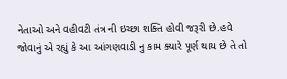નેતાઓ અને વહીવટી તંત્ર ની ઇચ્છા શક્તિ હોવી જરૂરી છે.હવે જોવાનું એ રહ્યું કે આ આંગણવાડી નુ કામ ક્યારે પૂર્ણ થાય છે તે તો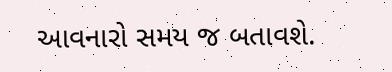આવનારો સમય જ બતાવશે.